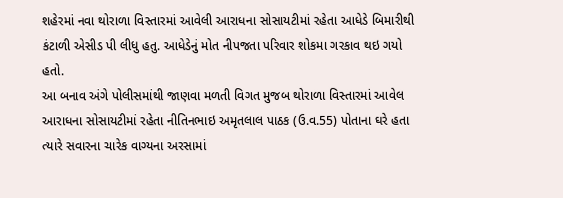શહેરમાં નવા થોરાળા વિસ્તારમાં આવેલી આરાધના સોસાયટીમાં રહેતા આધેડે બિમારીથી કંટાળી એસીડ પી લીધુ હતુ. આધેડેનું મોત નીપજતા પરિવાર શોકમા ગરકાવ થઇ ગયો હતો.
આ બનાવ અંગે પોલીસમાંથી જાણવા મળતી વિગત મુજબ થોરાળા વિસ્તારમાં આવેલ આરાધના સોસાયટીમાં રહેતા નીતિનભાઇ અમૃતલાલ પાઠક (ઉ.વ.55) પોતાના ઘરે હતા ત્યારે સવારના ચારેક વાગ્યના અરસામાં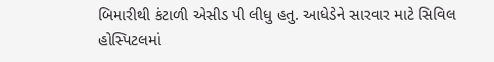બિમારીથી કંટાળી એસીડ પી લીધુ હતુ. આધેડેને સારવાર માટે સિવિલ હોસ્પિટલમાં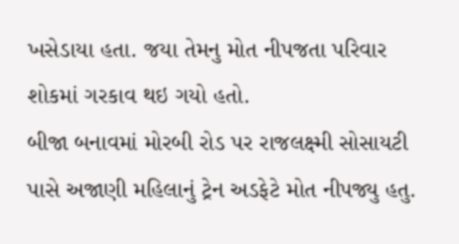ખસેડાયા હતા. જયા તેમનુ મોત નીપજતા પરિવાર શોકમાં ગરકાવ થઇ ગયો હતો.
બીજા બનાવમાં મોરબી રોડ પર રાજલક્ષ્મી સોસાયટી પાસે અજાણી મહિલાનું ટ્રેન અડફેટે મોત નીપજ્યુ હતુ.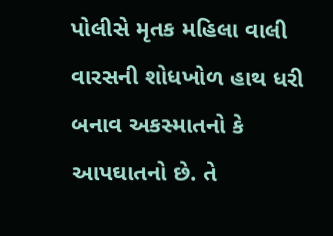પોલીસે મૃતક મહિલા વાલી વારસની શોધખોળ હાથ ધરી બનાવ અકસ્માતનો કે આપઘાતનો છે. તે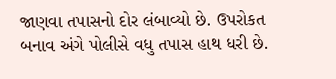જાણવા તપાસનો દોર લંબાવ્યો છે. ઉપરોકત બનાવ અંગે પોલીસે વધુ તપાસ હાથ ધરી છે.